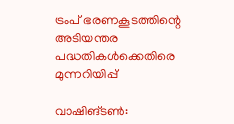ട്രംപ് ഭരണകൂടത്തിന്റെ അടിയന്തര പദ്ധതികള്‍ക്കെതിരെ മുന്നറിയിപ്പ്

വാഷിങ്ടണ്‍: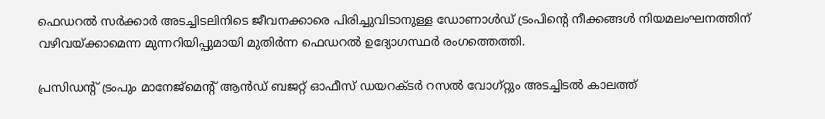ഫെഡറല്‍ സര്‍ക്കാര്‍ അടച്ചിടലിനിടെ ജീവനക്കാരെ പിരിച്ചുവിടാനുള്ള ഡോണാള്‍ഡ് ട്രംപിന്റെ നീക്കങ്ങള്‍ നിയമലംഘനത്തിന് വഴിവയ്ക്കാമെന്ന മുന്നറിയിപ്പുമായി മുതിര്‍ന്ന ഫെഡറല്‍ ഉദ്യോഗസ്ഥര്‍ രംഗത്തെത്തി.

പ്രസിഡന്റ് ട്രംപും മാനേജ്‌മെന്റ് ആന്‍ഡ് ബജറ്റ് ഓഫീസ് ഡയറക്ടര്‍ റസല്‍ വോഗ്റ്റും അടച്ചിടല്‍ കാലത്ത്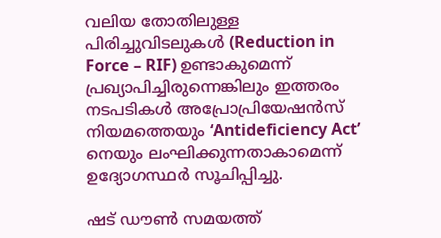വലിയ തോതിലുള്ള പിരിച്ചുവിടലുകള്‍ (Reduction in Force – RIF) ഉണ്ടാകുമെന്ന് പ്രഖ്യാപിച്ചിരുന്നെങ്കിലും ഇത്തരം നടപടികള്‍ അപ്രോപ്രിയേഷന്‍സ് നിയമത്തെയും ‘Antideficiency Act’ നെയും ലംഘിക്കുന്നതാകാമെന്ന് ഉദ്യോഗസ്ഥര്‍ സൂചിപ്പിച്ചു.

ഷട് ഡൗണ്‍ സമയത്ത്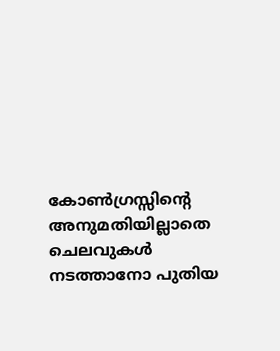കോണ്‍ഗ്രസ്സിന്റെ അനുമതിയില്ലാതെ ചെലവുകള്‍ നടത്താനോ പുതിയ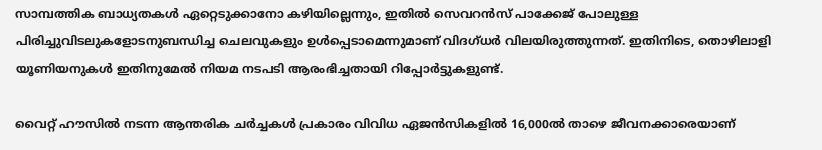സാമ്പത്തിക ബാധ്യതകള്‍ ഏറ്റെടുക്കാനോ കഴിയില്ലെന്നും, ഇതില്‍ സെവറന്‍സ് പാക്കേജ് പോലുള്ള പിരിച്ചുവിടലുകളോടനുബന്ധിച്ച ചെലവുകളും ഉള്‍പ്പെടാമെന്നുമാണ് വിദഗ്ധര്‍ വിലയിരുത്തുന്നത്. ഇതിനിടെ, തൊഴിലാളി യൂണിയനുകള്‍ ഇതിനുമേല്‍ നിയമ നടപടി ആരംഭിച്ചതായി റിപ്പോര്‍ട്ടുകളുണ്ട്.

വൈറ്റ് ഹൗസില്‍ നടന്ന ആന്തരിക ചര്‍ച്ചകള്‍ പ്രകാരം വിവിധ ഏജന്‍സികളില്‍ 16,000ല്‍ താഴെ ജീവനക്കാരെയാണ്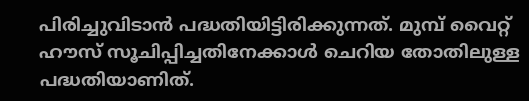പിരിച്ചുവിടാന്‍ പദ്ധതിയിട്ടിരിക്കുന്നത്. മുമ്പ് വൈറ്റ് ഹൗസ് സൂചിപ്പിച്ചതിനേക്കാള്‍ ചെറിയ തോതിലുള്ള പദ്ധതിയാണിത്.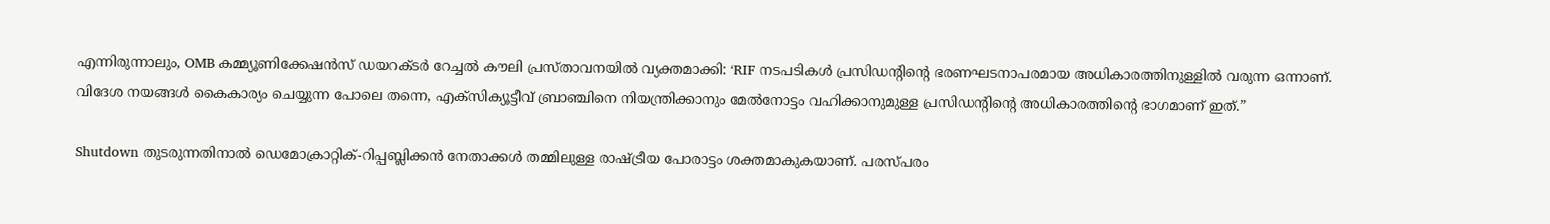എന്നിരുന്നാലും, OMB കമ്മ്യൂണിക്കേഷന്‍സ് ഡയറക്ടര്‍ റേച്ചല്‍ കൗലി പ്രസ്താവനയില്‍ വ്യക്തമാക്കി: ‘RIF നടപടികള്‍ പ്രസിഡന്റിന്റെ ഭരണഘടനാപരമായ അധികാരത്തിനുള്ളില്‍ വരുന്ന ഒന്നാണ്. വിദേശ നയങ്ങള്‍ കൈകാര്യം ചെയ്യുന്ന പോലെ തന്നെ, എക്‌സിക്യൂട്ടീവ് ബ്രാഞ്ചിനെ നിയന്ത്രിക്കാനും മേല്‍നോട്ടം വഹിക്കാനുമുള്ള പ്രസിഡന്റിന്റെ അധികാരത്തിന്റെ ഭാഗമാണ് ഇത്.”

Shutdown തുടരുന്നതിനാല്‍ ഡെമോക്രാറ്റിക്-റിപ്പബ്ലിക്കന്‍ നേതാക്കള്‍ തമ്മിലുള്ള രാഷ്ട്രീയ പോരാട്ടം ശക്തമാകുകയാണ്. പരസ്പരം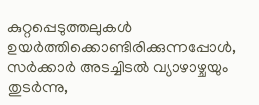കുറ്റപ്പെടുത്തലുകള്‍ ഉയര്‍ത്തിക്കൊണ്ടിരിക്കുന്നപ്പോള്‍, സര്‍ക്കാര്‍ അടച്ചിടല്‍ വ്യാഴാഴ്ചയും തുടര്‍ന്നു,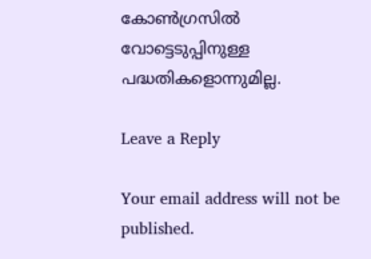കോണ്‍ഗ്രസില്‍ വോട്ടെടുപ്പിനുള്ള പദ്ധതികളൊന്നുമില്ല.

Leave a Reply

Your email address will not be published.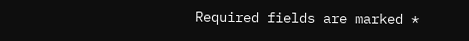Required fields are marked *